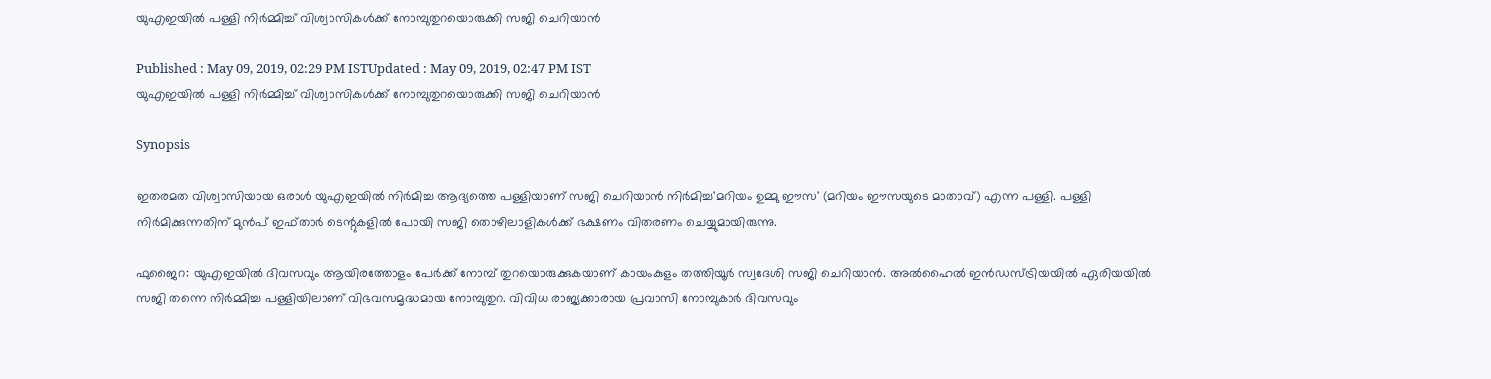യുഎഇയില്‍ പള്ളി നിര്‍മ്മിച്ച് വിശ്വാസികള്‍ക്ക് നോമ്പുതുറയൊരുക്കി സജി ചെറിയാന്‍

Published : May 09, 2019, 02:29 PM ISTUpdated : May 09, 2019, 02:47 PM IST
യുഎഇയില്‍ പള്ളി നിര്‍മ്മിച്ച് വിശ്വാസികള്‍ക്ക് നോമ്പുതുറയൊരുക്കി സജി ചെറിയാന്‍

Synopsis

ഇതരമത വിശ്വാസിയായ ഒരാള്‍ യുഎഇയില്‍ നിര്‍മിച്ച ആദ്യത്തെ പള്ളിയാണ് സജി ചെറിയാന്‍ നിര്‍മിച്ച'മറിയം ഉമ്മു ഈസ' (മറിയം ഈസയുടെ മാതാവ്) എന്ന പള്ളി. പള്ളി നിര്‍മിക്കുന്നതിന് മുന്‍പ് ഇഫ്താര്‍ ടെന്റുകളില്‍ പോയി സജി തൊഴിലാളികള്‍ക്ക് ഭക്ഷണം വിതരണം ചെയ്യുമായിരുന്നു.

ഫുജൈറ: യുഎഇയില്‍ ദിവസവും ആയിരത്തോളം പേര്‍ക്ക് നോമ്പ് തുറയൊരുക്കുകയാണ് കായംകുളം തത്തിയൂര്‍ സ്വദേശി സജി ചെറിയാന്‍. അല്‍ഹൈല്‍ ഇന്‍ഡസ്ട്രിയയില്‍ ഏരിയയില്‍ സജി തന്നെ നിര്‍മ്മിച്ച പള്ളിയിലാണ് വിഭവസമൃദ്ധമായ നോമ്പുതുറ. വിവിധ രാജ്യക്കാരായ പ്രവാസി നോമ്പുകാര്‍ ദിവസവും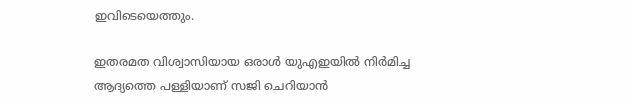ഇവിടെയെത്തും.

ഇതരമത വിശ്വാസിയായ ഒരാള്‍ യുഎഇയില്‍ നിര്‍മിച്ച ആദ്യത്തെ പള്ളിയാണ് സജി ചെറിയാന്‍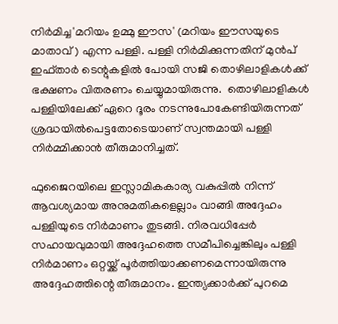നിര്‍മിച്ച'മറിയം ഉമ്മു ഈസ' (മറിയം ഈസയുടെ മാതാവ്) എന്ന പള്ളി. പള്ളി നിര്‍മിക്കുന്നതിന് മുന്‍പ് ഇഫ്താര്‍ ടെന്റുകളില്‍ പോയി സജി തൊഴിലാളികള്‍ക്ക് ഭക്ഷണം വിതരണം ചെയ്യുമായിരുന്നു.  തൊഴിലാളികള്‍ പള്ളിയിലേക്ക് ഏറെ ദൂരം നടന്നുപോകേണ്ടിയിരുന്നത് ശ്രദ്ധയില്‍പെട്ടതോടെയാണ് സ്വന്തമായി പള്ളി നിര്‍മ്മിക്കാന്‍ തീരുമാനിച്ചത്.

ഫുജൈറയിലെ ഇസ്ലാമികകാര്യ വകുപ്പില്‍ നിന്ന് ആവശ്യമായ അനുമതികളെല്ലാം വാങ്ങി അദ്ദേഹം പള്ളിയുടെ നിര്‍മാണം തുടങ്ങി. നിരവധിപ്പേര്‍ സഹായവുമായി അദ്ദേഹത്തെ സമീപിച്ചെങ്കിലും പള്ളി നിര്‍മാണം ഒറ്റയ്ക്ക് പൂര്‍ത്തിയാക്കണമെന്നായിരുന്നു അദ്ദേഹത്തിന്റെ തീരുമാനം. ഇന്ത്യക്കാര്‍ക്ക് പുറമെ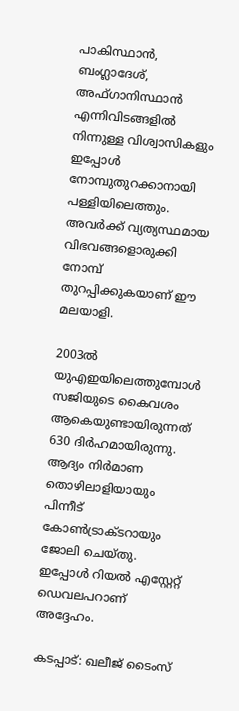പാകിസ്ഥാന്‍, ബംഗ്ലാദേശ്, അഫ്‍ഗാനിസ്ഥാന്‍ എന്നിവിടങ്ങളില്‍ നിന്നുള്ള വിശ്വാസികളും ഇപ്പോള്‍ നോമ്പുതുറക്കാനായി പള്ളിയിലെത്തും. അവര്‍ക്ക് വ്യത്യസ്ഥമായ വിഭവങ്ങളൊരുക്കി നോമ്പ് തുറപ്പിക്കുകയാണ് ഈ മലയാളി.

2003ല്‍ യുഎഇയിലെത്തുമ്പോള്‍ സജിയുടെ കൈവശം ആകെയുണ്ടായിരുന്നത് 630 ദിര്‍ഹമായിരുന്നു. ആദ്യം നിര്‍മാണ തൊഴിലാളിയായും പിന്നീട് കോണ്‍ട്രാക്ടറായും ജോലി ചെയ്തു. ഇപ്പോള്‍ റിയല്‍ എസ്റ്റേറ്റ് ഡെവലപറാണ് അദ്ദേഹം.

കടപ്പാട്: ഖലീജ് ടൈംസ്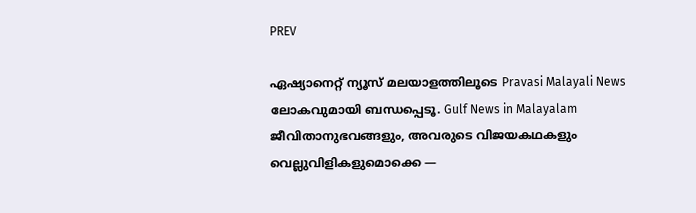PREV

ഏഷ്യാനെറ്റ് ന്യൂസ് മലയാളത്തിലൂടെ Pravasi Malayali News ലോകവുമായി ബന്ധപ്പെടൂ. Gulf News in Malayalam  ജീവിതാനുഭവങ്ങളും, അവരുടെ വിജയകഥകളും വെല്ലുവിളികളുമൊക്കെ —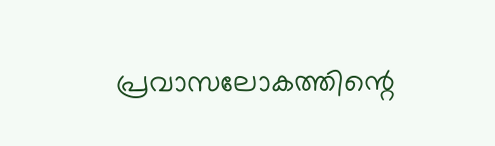പ്രവാസലോകത്തിന്റെ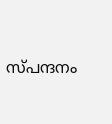സ്പന്ദനം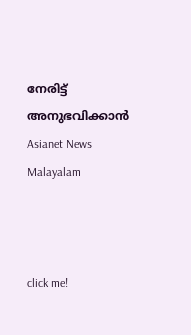നേരിട്ട് അനുഭവിക്കാൻ Asianet News Malayalam



click me!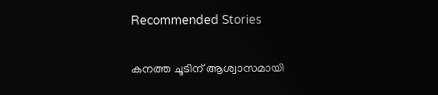Recommended Stories

കനത്ത ചൂടിന് ആശ്വാസമായി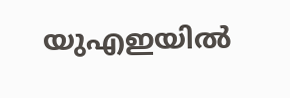യുഎഇയിൽ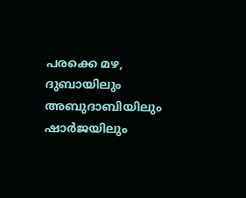പരക്കെ മഴ, ദുബായിലും അബുദാബിയിലും ഷാർജയിലും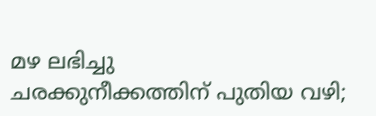മഴ ലഭിച്ചു
ചരക്കുനീക്കത്തിന് പുതിയ വഴി;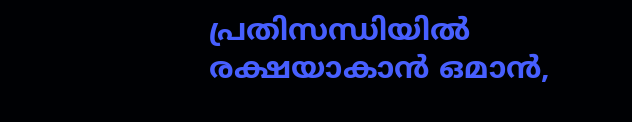പ്രതിസന്ധിയിൽ രക്ഷയാകാൻ ഒമാൻ,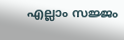എല്ലാം സജ്ജം